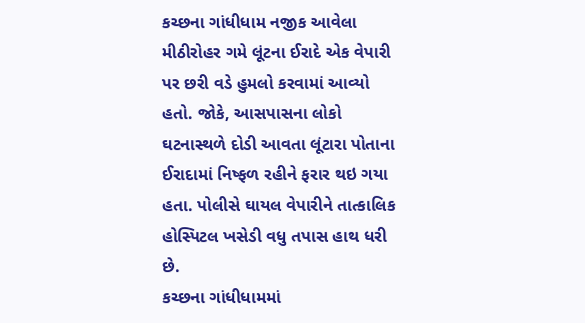કચ્છના ગાંધીધામ નજીક આવેલા મીઠીરોહર ગમે લૂંટના ઈરાદે એક વેપારી પર છરી વડે હુમલો કરવામાં આવ્યો હતો. જોકે, આસપાસના લોકો ઘટનાસ્થળે દોડી આવતા લૂંટારા પોતાના ઈરાદામાં નિષ્ફળ રહીને ફરાર થઇ ગયા હતા. પોલીસે ઘાયલ વેપારીને તાત્કાલિક હોસ્પિટલ ખસેડી વધુ તપાસ હાથ ધરી છે.
કચ્છના ગાંધીધામમાં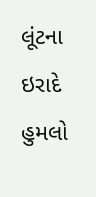લૂંટના ઇરાદે હુમલો